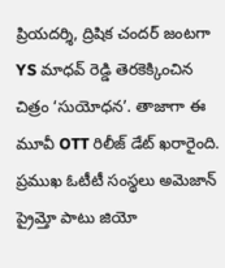ప్రియదర్శి, ద్రిషిక చందర్ జంటగా YS మాధవ్ రెడ్డి తెరకెక్కించిన చిత్రం ‘సుయోధన’. తాజాగా ఈ మూవీ OTT రిలీజ్ డేట్ ఖరారైంది. ప్రముఖ ఓటీటీ సంస్థలు అమెజాన్ ప్రైమ్తో పాటు జియో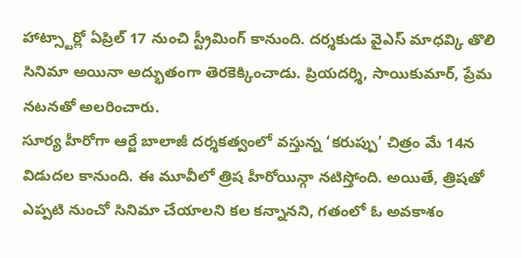హాట్స్టార్లో ఏప్రిల్ 17 నుంచి స్ట్రీమింగ్ కానుంది. దర్శకుడు వైఎస్ మాధవ్కి తొలి సినిమా అయినా అద్భుతంగా తెరకెక్కించాడు. ప్రియదర్శి, సాయికుమార్, ప్రేమ నటనతో అలరించారు.
సూర్య హీరోగా ఆర్జే బాలాజీ దర్శకత్వంలో వస్తున్న ‘కరుప్పు’ చిత్రం మే 14న విడుదల కానుంది. ఈ మూవీలో త్రిష హీరోయిన్గా నటిస్తోంది. అయితే, త్రిషతో ఎప్పటి నుంచో సినిమా చేయాలని కల కన్నానని, గతంలో ఓ అవకాశం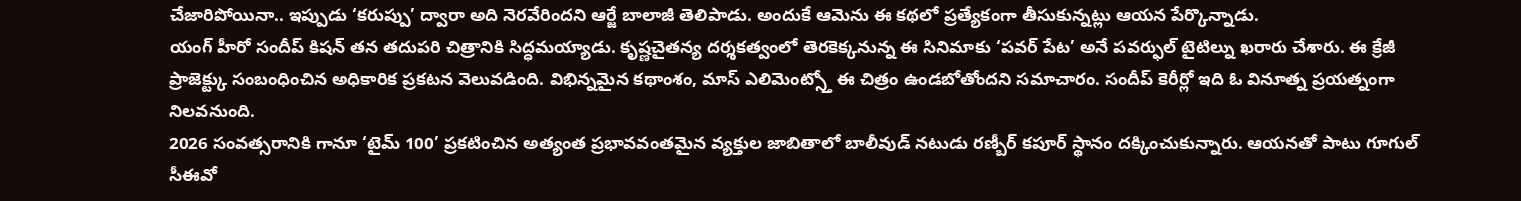చేజారిపోయినా.. ఇప్పుడు ‘కరుప్పు’ ద్వారా అది నెరవేరిందని ఆర్జే బాలాజీ తెలిపాడు. అందుకే ఆమెను ఈ కథలో ప్రత్యేకంగా తీసుకున్నట్లు ఆయన పేర్కొన్నాడు.
యంగ్ హీరో సందీప్ కిషన్ తన తదుపరి చిత్రానికి సిద్ధమయ్యాడు. కృష్ణచైతన్య దర్శకత్వంలో తెరకెక్కనున్న ఈ సినిమాకు ‘పవర్ పేట’ అనే పవర్ఫుల్ టైటిల్ను ఖరారు చేశారు. ఈ క్రేజీ ప్రాజెక్ట్కు సంబంధించిన అధికారిక ప్రకటన వెలువడింది. విభిన్నమైన కథాంశం, మాస్ ఎలిమెంట్స్తో ఈ చిత్రం ఉండబోతోందని సమాచారం. సందీప్ కెరీర్లో ఇది ఓ వినూత్న ప్రయత్నంగా నిలవనుంది.
2026 సంవత్సరానికి గానూ ‘టైమ్ 100’ ప్రకటించిన అత్యంత ప్రభావవంతమైన వ్యక్తుల జాబితాలో బాలీవుడ్ నటుడు రణ్బీర్ కపూర్ స్థానం దక్కించుకున్నారు. ఆయనతో పాటు గూగుల్ సీఈవో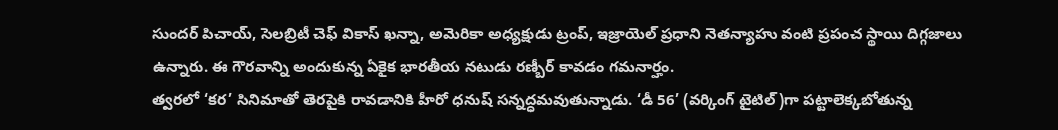సుందర్ పిచాయ్, సెలబ్రిటీ చెఫ్ వికాస్ ఖన్నా, అమెరికా అధ్యక్షుడు ట్రంప్, ఇజ్రాయెల్ ప్రధాని నెతన్యాహు వంటి ప్రపంచ స్థాయి దిగ్గజాలు ఉన్నారు. ఈ గౌరవాన్ని అందుకున్న ఏకైక భారతీయ నటుడు రణ్బీర్ కావడం గమనార్హం.
త్వరలో ‘కర’ సినిమాతో తెరపైకి రావడానికి హీరో ధనుష్ సన్నద్ధమవుతున్నాడు. ‘డీ 56’ (వర్కింగ్ టైటిల్)గా పట్టాలెక్కబోతున్న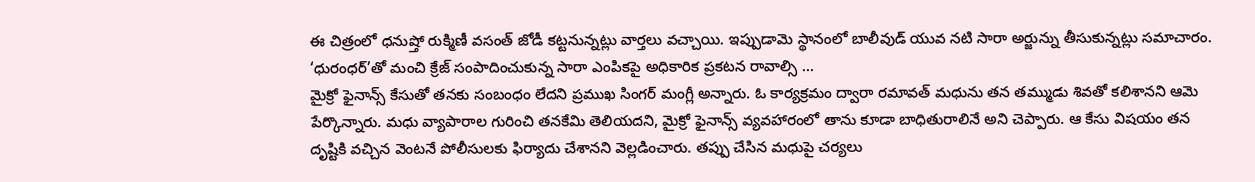ఈ చిత్రంలో ధనుష్తో రుక్మిణీ వసంత్ జోడీ కట్టనున్నట్లు వార్తలు వచ్చాయి. ఇప్పుడామె స్థానంలో బాలీవుడ్ యువ నటి సారా అర్జున్ను తీసుకున్నట్లు సమాచారం. ‘ధురంధర్’తో మంచి క్రేజ్ సంపాదించుకున్న సారా ఎంపికపై అధికారిక ప్రకటన రావాల్సి ...
మైక్రో ఫైనాన్స్ కేసుతో తనకు సంబంధం లేదని ప్రముఖ సింగర్ మంగ్లీ అన్నారు. ఓ కార్యక్రమం ద్వారా రమావత్ మధును తన తమ్ముడు శివతో కలిశానని ఆమె పేర్కొన్నారు. మధు వ్యాపారాల గురించి తనకేమి తెలియదని, మైక్రో ఫైనాన్స్ వ్యవహారంలో తాను కూడా బాధితురాలినే అని చెప్పారు. ఆ కేసు విషయం తన దృష్టికి వచ్చిన వెంటనే పోలీసులకు ఫిర్యాదు చేశానని వెల్లడించారు. తప్పు చేసిన మధుపై చర్యలు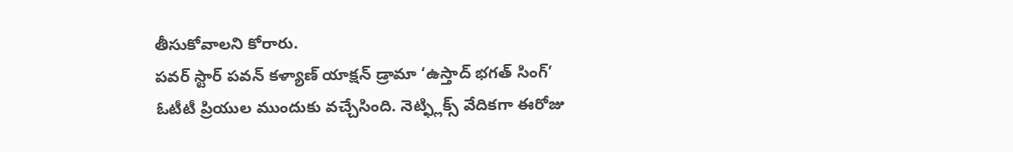తీసుకోవాలని కోరారు.
పవర్ స్టార్ పవన్ కళ్యాణ్ యాక్షన్ డ్రామా ‘ఉస్తాద్ భగత్ సింగ్’ ఓటీటీ ప్రియుల ముందుకు వచ్చేసింది. నెట్ఫ్లిక్స్ వేదికగా ఈరోజు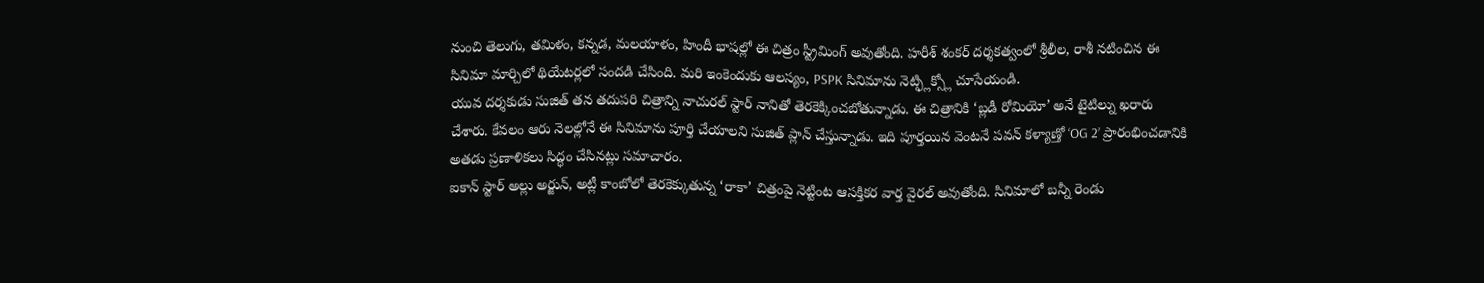నుంచి తెలుగు, తమిళం, కన్నడ, మలయాళం, హిందీ భాషల్లో ఈ చిత్రం స్ట్రీమింగ్ అవుతోంది. హరీశ్ శంకర్ దర్శకత్వంలో శ్రీలీల, రాశీ నటించిన ఈ సినిమా మార్చిలో థియేటర్లలో సందడి చేసింది. మరి ఇంకెందుకు ఆలస్యం, PSPK సినిమాను నెట్ఫ్లిక్స్లో చూసేయండి.
యువ దర్శకుడు సుజిత్ తన తదుపరి చిత్రాన్ని నాచురల్ స్టార్ నానితో తెరకెక్కించబోతున్నాడు. ఈ చిత్రానికి ‘బ్లడీ రోమియో’ అనే టైటిల్ను ఖరారు చేశారు. కేవలం ఆరు నెలల్లోనే ఈ సినిమాను పూర్తి చేయాలని సుజిత్ ప్లాన్ చేస్తున్నాడు. ఇది పూర్తయిన వెంటనే పవన్ కళ్యాణ్తో ‘OG 2’ ప్రారంభించడానికి అతడు ప్రణాళికలు సిద్ధం చేసినట్లు సమాచారం.
ఐకాన్ స్టార్ అల్లు అర్జున్, అట్లీ కాంబోలో తెరకెక్కుతున్న ‘రాకా’ చిత్రంపై నెట్టింట ఆసక్తికర వార్త వైరల్ అవుతోంది. సినిమాలో బన్నీ రెండు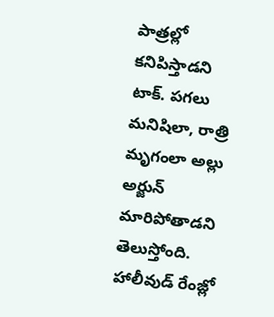పాత్రల్లో కనిపిస్తాడని టాక్. పగలు మనిషిలా, రాత్రి మృగంలా అల్లు అర్జున్ మారిపోతాడని తెలుస్తోంది. హాలీవుడ్ రేంజ్లో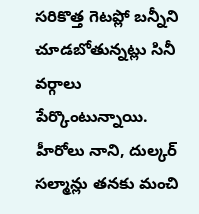సరికొత్త గెటప్లో బన్నీని చూడబోతున్నట్లు సినీ వర్గాలు పేర్కొంటున్నాయి.
హీరోలు నాని, దుల్కర్ సల్మాన్లు తనకు మంచి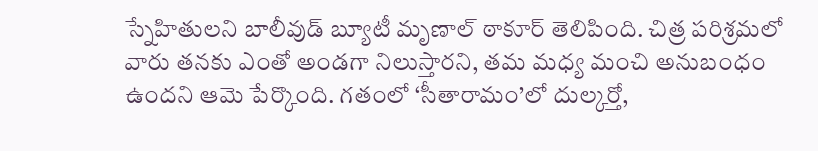స్నేహితులని బాలీవుడ్ బ్యూటీ మృణాల్ ఠాకూర్ తెలిపింది. చిత్ర పరిశ్రమలో వారు తనకు ఎంతో అండగా నిలుస్తారని, తమ మధ్య మంచి అనుబంధం ఉందని ఆమె పేర్కొంది. గతంలో ‘సీతారామం’లో దుల్కర్తో,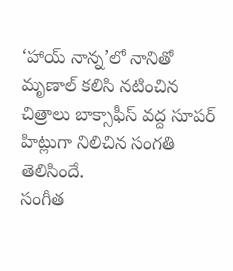‘హాయ్ నాన్న’లో నానితో మృణాల్ కలిసి నటించిన చిత్రాలు బాక్సాఫీస్ వద్ద సూపర్ హిట్లుగా నిలిచిన సంగతి తెలిసిందే.
సంగీత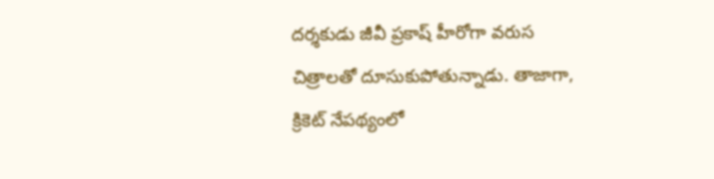దర్శకుడు జీవీ ప్రకాష్ హీరోగా వరుస చిత్రాలతో దూసుకుపోతున్నాడు. తాజాగా, క్రికెట్ నేపథ్యంలో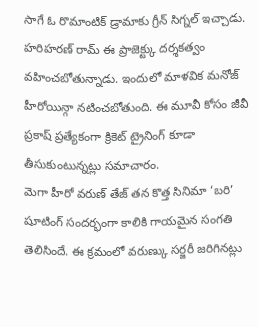సాగే ఓ రొమాంటిక్ డ్రామాకు గ్రీన్ సిగ్నల్ ఇచ్చాడు. హరిహరణ్ రామ్ ఈ ప్రాజెక్ట్కు దర్శకత్వం వహించబోతున్నాడు. ఇందులో మాళవిక మనోజ్ హీరోయిన్గా నటించబోతుంది. ఈ మూవీ కోసం జీవీ ప్రకాష్ ప్రత్యేకంగా క్రికెట్ ట్రైనింగ్ కూడా తీసుకుంటున్నట్లు సమాచారం.
మెగా హీరో వరుణ్ తేజ్ తన కొత్త సినిమా ‘బరి’ షూటింగ్ సందర్భంగా కాలికి గాయమైన సంగతి తెలిసిందే. ఈ క్రమంలో వరుణ్కు సర్జరీ జరిగినట్లు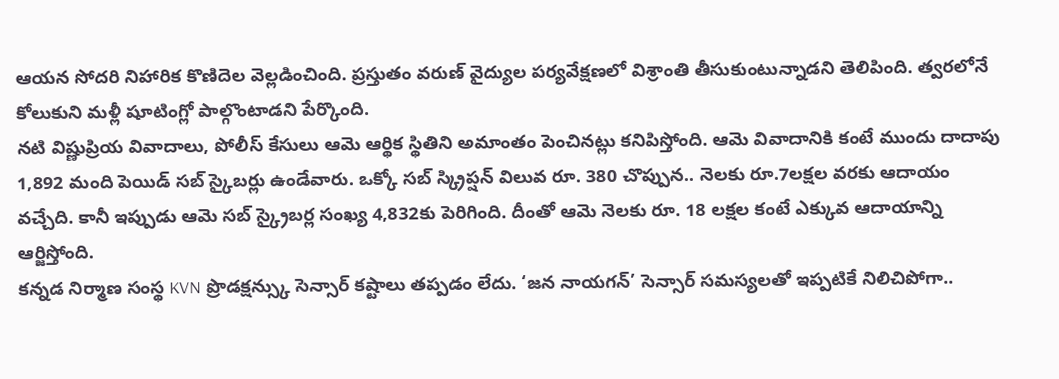ఆయన సోదరి నిహారిక కొణిదెల వెల్లడించింది. ప్రస్తుతం వరుణ్ వైద్యుల పర్యవేక్షణలో విశ్రాంతి తీసుకుంటున్నాడని తెలిపింది. త్వరలోనే కోలుకుని మళ్లీ షూటింగ్లో పాల్గొంటాడని పేర్కొంది.
నటి విష్ణుప్రియ వివాదాలు, పోలీస్ కేసులు ఆమె ఆర్థిక స్థితిని అమాంతం పెంచినట్లు కనిపిస్తోంది. ఆమె వివాదానికి కంటే ముందు దాదాపు 1,892 మంది పెయిడ్ సబ్ స్కైబర్లు ఉండేవారు. ఒక్కో సబ్ స్క్రిప్షన్ విలువ రూ. 380 చొప్పున.. నెలకు రూ.7లక్షల వరకు ఆదాయం వచ్చేది. కానీ ఇప్పుడు ఆమె సబ్ స్క్రైబర్ల సంఖ్య 4,832కు పెరిగింది. దీంతో ఆమె నెలకు రూ. 18 లక్షల కంటే ఎక్కువ ఆదాయాన్ని ఆర్జిస్తోంది.
కన్నడ నిర్మాణ సంస్థ KVN ప్రొడక్షన్స్కు సెన్సార్ కష్టాలు తప్పడం లేదు. ‘జన నాయగన్’ సెన్సార్ సమస్యలతో ఇప్పటికే నిలిచిపోగా..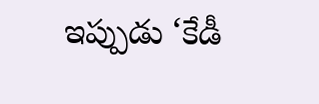ఇప్పుడు ‘కేడీ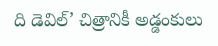ది డెవిల్’ చిత్రానికీ అడ్డంకులు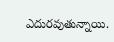ఎదురవుతున్నాయి.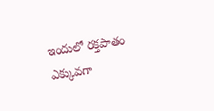ఇందులో రక్తపాతం ఎక్కువగా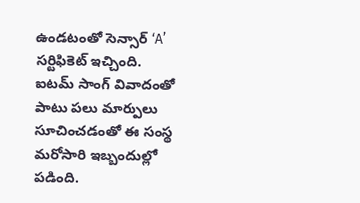ఉండటంతో సెన్సార్ ‘A’ సర్టిఫికెట్ ఇచ్చింది. ఐటమ్ సాంగ్ వివాదంతో పాటు పలు మార్పులు సూచించడంతో ఈ సంస్థ మరోసారి ఇబ్బందుల్లో పడింది.